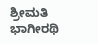ಶ್ರೀಮತಿ ಭಾಗೀರಥಿ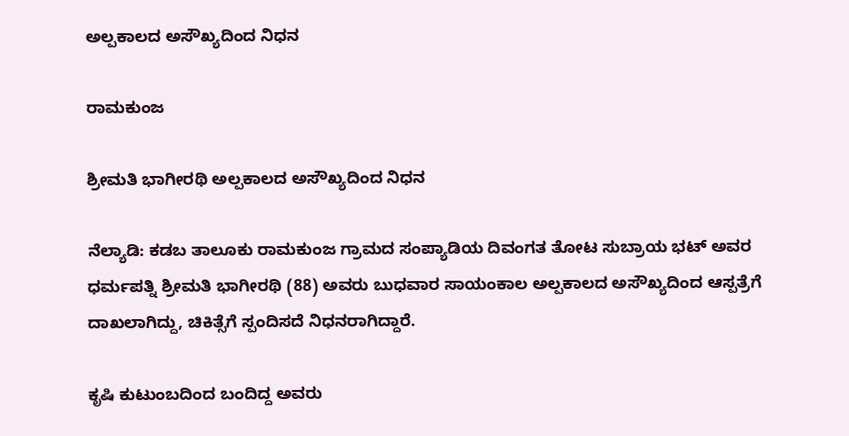ಅಲ್ಪಕಾಲದ ಅಸೌಖ್ಯದಿಂದ ನಿಧನ

ರಾಮಕುಂಜ

ಶ್ರೀಮತಿ ಭಾಗೀರಥಿ ಅಲ್ಪಕಾಲದ ಅಸೌಖ್ಯದಿಂದ ನಿಧನ

ನೆಲ್ಯಾಡಿ: ಕಡಬ ತಾಲೂಕು ರಾಮಕುಂಜ ಗ್ರಾಮದ ಸಂಪ್ಯಾಡಿಯ ದಿವಂಗತ ತೋಟ ಸುಬ್ರಾಯ ಭಟ್ ಅವರ ಧರ್ಮಪತ್ನಿ ಶ್ರೀಮತಿ ಭಾಗೀರಥಿ (88) ಅವರು ಬುಧವಾರ ಸಾಯಂಕಾಲ ಅಲ್ಪಕಾಲದ ಅಸೌಖ್ಯದಿಂದ ಆಸ್ಪತ್ರೆಗೆ ದಾಖಲಾಗಿದ್ದು, ಚಿಕಿತ್ಸೆಗೆ ಸ್ಪಂದಿಸದೆ ನಿಧನರಾಗಿದ್ದಾರೆ.

ಕೃಷಿ ಕುಟುಂಬದಿಂದ ಬಂದಿದ್ದ ಅವರು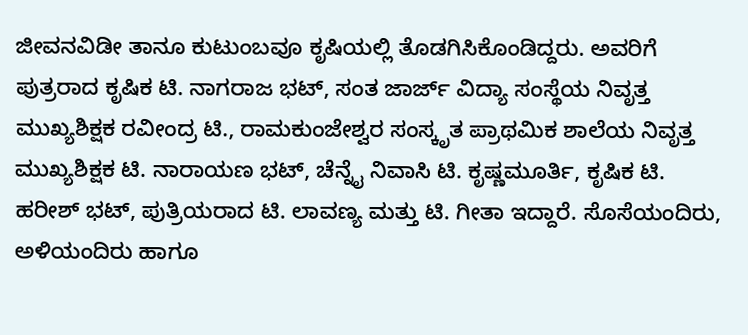ಜೀವನವಿಡೀ ತಾನೂ ಕುಟುಂಬವೂ ಕೃಷಿಯಲ್ಲಿ ತೊಡಗಿಸಿಕೊಂಡಿದ್ದರು. ಅವರಿಗೆ ಪುತ್ರರಾದ ಕೃಷಿಕ ಟಿ. ನಾಗರಾಜ ಭಟ್, ಸಂತ ಜಾರ್ಜ್ ವಿದ್ಯಾ ಸಂಸ್ಥೆಯ ನಿವೃತ್ತ ಮುಖ್ಯಶಿಕ್ಷಕ ರವೀಂದ್ರ ಟಿ., ರಾಮಕುಂಜೇಶ್ವರ ಸಂಸ್ಕೃತ ಪ್ರಾಥಮಿಕ ಶಾಲೆಯ ನಿವೃತ್ತ ಮುಖ್ಯಶಿಕ್ಷಕ ಟಿ. ನಾರಾಯಣ ಭಟ್, ಚೆನ್ನೈ ನಿವಾಸಿ ಟಿ. ಕೃಷ್ಣಮೂರ್ತಿ, ಕೃಷಿಕ ಟಿ. ಹರೀಶ್ ಭಟ್, ಪುತ್ರಿಯರಾದ ಟಿ. ಲಾವಣ್ಯ ಮತ್ತು ಟಿ. ಗೀತಾ ಇದ್ದಾರೆ. ಸೊಸೆಯಂದಿರು, ಅಳಿಯಂದಿರು ಹಾಗೂ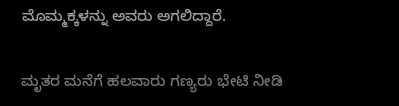ಮೊಮ್ಮಕ್ಕಳನ್ನು ಅವರು ಅಗಲಿದ್ದಾರೆ.

ಮೃತರ ಮನೆಗೆ ಹಲವಾರು ಗಣ್ಯರು ಭೇಟಿ ನೀಡಿ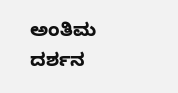ಅಂತಿಮ ದರ್ಶನ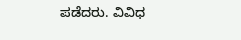ಪಡೆದರು. ವಿವಿಧ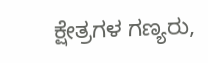ಕ್ಷೇತ್ರಗಳ ಗಣ್ಯರು,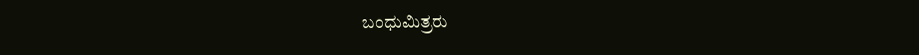ಬಂಧುಮಿತ್ರರು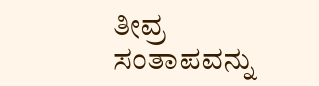ತೀವ್ರ ಸಂತಾಪವನ್ನು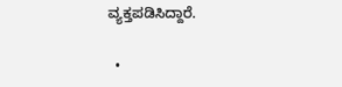ವ್ಯಕ್ತಪಡಿಸಿದ್ದಾರೆ.

  •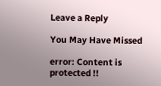Leave a Reply

You May Have Missed

error: Content is protected !!